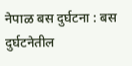नेपाळ बस दुर्घटना : बस दुर्घटनेतील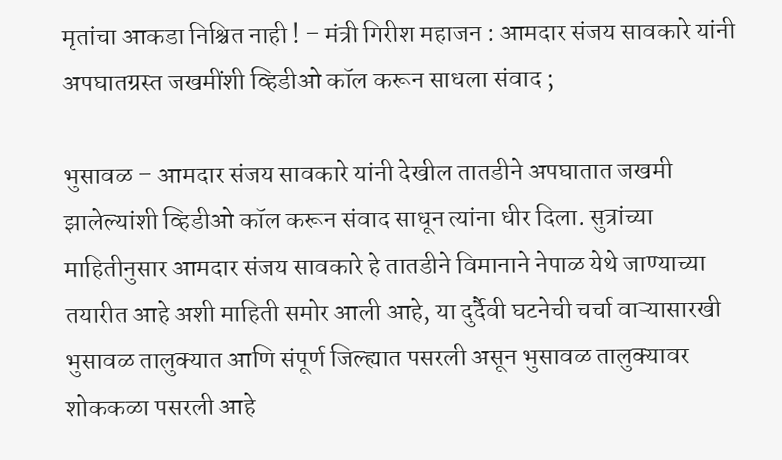मृतांचा आकडा निश्चित नाही ! – मंत्री गिरीश महाजन : आमदार संजय सावकारे यांनी अपघातग्रस्त जखमींशी व्हिडीओ कॉल करून साधला संवाद ;

भुसावळ – आमदार संजय सावकारे यांनी देखील तातडीने अपघातात जखमी झालेल्यांशी व्हिडीओ कॉल करून संवाद साधून त्यांना धीर दिला. सुत्रांच्या माहितीनुसार आमदार संजय सावकारे हे तातडीने विमानाने नेपाळ येथे जाण्याच्या तयारीत आहे अशी माहिती समोर आली आहे, या दुर्दैवी घटनेची चर्चा वाऱ्यासारखी भुसावळ तालुक्यात आणि संपूर्ण जिल्ह्यात पसरली असून भुसावळ तालुक्यावर शोककळा पसरली आहे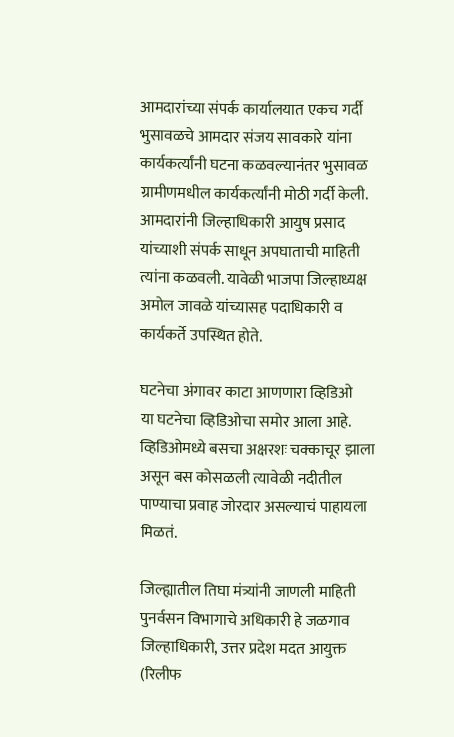आमदारांच्या संपर्क कार्यालयात एकच गर्दी
भुसावळचे आमदार संजय सावकारे यांना कार्यकर्त्यांनी घटना कळवल्यानंतर भुसावळ ग्रामीणमधील कार्यकर्त्यांनी मोठी गर्दी केली. आमदारांनी जिल्हाधिकारी आयुष प्रसाद यांच्याशी संपर्क साधून अपघाताची माहिती त्यांना कळवली. यावेळी भाजपा जिल्हाध्यक्ष अमोल जावळे यांच्यासह पदाधिकारी व कार्यकर्ते उपस्थित होते.

घटनेचा अंगावर काटा आणणारा व्हिडिओ
या घटनेचा व्हिडिओचा समोर आला आहे. व्हिडिओमध्ये बसचा अक्षरशः चक्काचूर झाला असून बस कोसळली त्यावेळी नदीतील पाण्याचा प्रवाह जोरदार असल्याचं पाहायला मिळतं.

जिल्ह्यातील तिघा मंत्र्यांनी जाणली माहिती
पुनर्वसन विभागाचे अधिकारी हे जळगाव जिल्हाधिकारी, उत्तर प्रदेश मदत आयुक्त (रिलीफ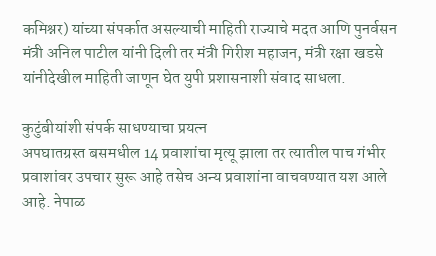कमिश्नर) यांच्या संपर्कात असल्याची माहिती राज्याचे मदत आणि पुनर्वसन मंत्री अनिल पाटील यांनी दिली तर मंत्री गिरीश महाजन, मंत्री रक्षा खडसे यांनीदेखील माहिती जाणून घेत युपी प्रशासनाशी संवाद साधला.

कुटुंबीयांशी संपर्क साधण्याचा प्रयत्न
अपघातग्रस्त बसमधील 14 प्रवाशांचा मृत्यू झाला तर त्यातील पाच गंभीर प्रवाशांवर उपचार सुरू आहे तसेच अन्य प्रवाशांना वाचवण्यात यश आले आहे. नेपाळ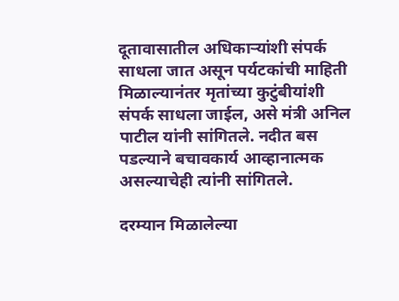दूतावासातील अधिकार्‍यांशी संपर्क साधला जात असून पर्यटकांची माहिती मिळाल्यानंतर मृतांच्या कुटुंबीयांशी संपर्क साधला जाईल, असे मंत्री अनिल पाटील यांनी सांगितले. नदीत बस पडल्याने बचावकार्य आव्हानात्मक असल्याचेही त्यांनी सांगितले.

दरम्यान मिळालेल्या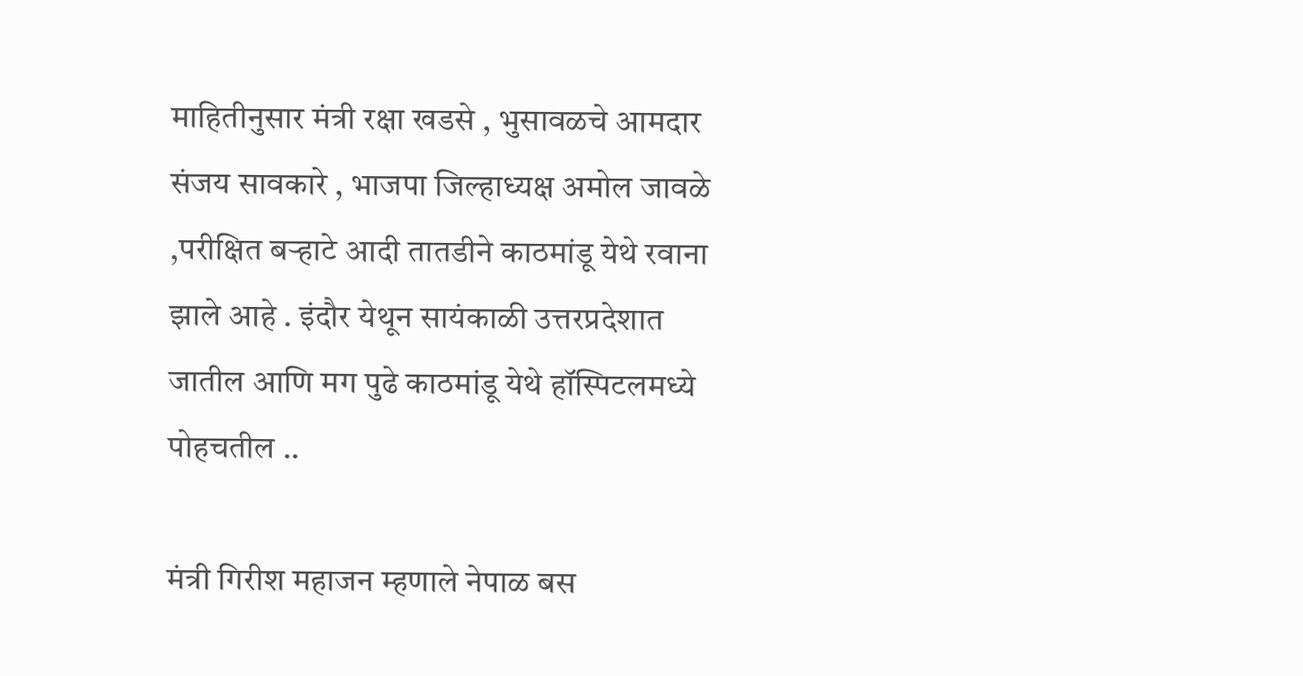माहितीनुसार मंत्री रक्षा खडसे , भुसावळचे आमदार संजय सावकारे , भाजपा जिल्हाध्यक्ष अमोल जावळे ,परीक्षित बऱ्हाटे आदी तातडीने काठमांडू येथे रवाना झाले आहे . इंदौर येथून सायंकाळी उत्तरप्रदेशात जातील आणि मग पुढे काठमांडू येथे हॉस्पिटलमध्ये पोहचतील ..

मंत्री गिरीश महाजन म्हणाले नेपाळ बस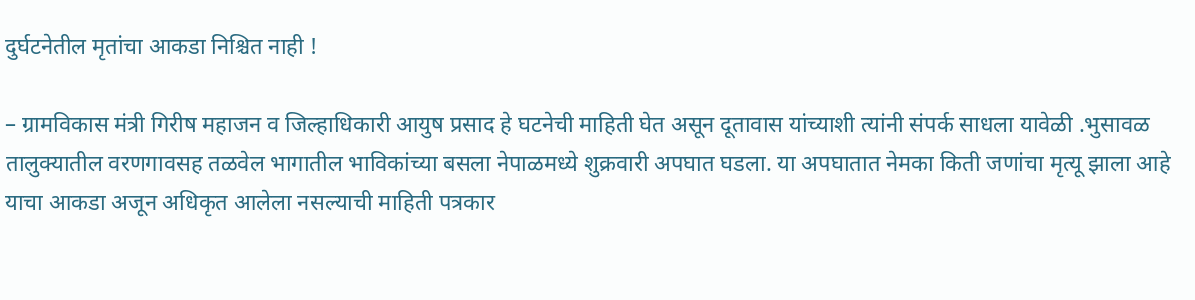दुर्घटनेतील मृतांचा आकडा निश्चित नाही !

– ग्रामविकास मंत्री गिरीष महाजन व जिल्हाधिकारी आयुष प्रसाद हे घटनेची माहिती घेत असून दूतावास यांच्याशी त्यांनी संपर्क साधला यावेळी .भुसावळ तालुक्यातील वरणगावसह तळवेल भागातील भाविकांच्या बसला नेपाळमध्ये शुक्रवारी अपघात घडला. या अपघातात नेमका किती जणांचा मृत्यू झाला आहे याचा आकडा अजून अधिकृत आलेला नसल्याची माहिती पत्रकार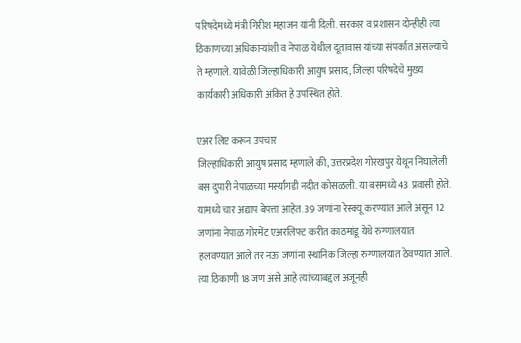परिषदेमध्ये मंत्री गिरीश महाजन यांनी दिली. सरकार व प्रशासन दोन्हीही त्या ठिकाणच्या अधिकार्‍यांशी व नेपाळ येथील दूतावास यांच्या संपर्कात असल्याचे ते म्हणाले. यावेळी जिल्हाधिकारी आयुष प्रसाद, जिल्हा परिषदेचे मुख्य कार्यकारी अधिकारी अंकित हे उपस्थित होते.

एअर लिप्ट करून उपचार
जिल्हाधिकारी आयुष प्रसाद म्हणाले की, उत्तरप्रदेश गोरखपुर येथून निघालेली बस दुपारी नेपाळच्या मर्स्यांगडी नदीत कोसळली. या बसमध्ये 43 प्रवासी होते. यामध्ये चार अद्याप बेपत्ता आहेत. 39 जणांना रेस्क्यू करण्यात आले असून 12 जणांना नेपाळ गोरमेंट एअरलिफ्ट करीत काठमांडू येथे रुग्णालयात हलवण्यात आले तर नऊ जणांना स्थानिक जिल्हा रुग्णालयात ठेवण्यात आले. त्या ठिकाणी 18 जण असे आहे त्यांच्याबद्दल अजूनही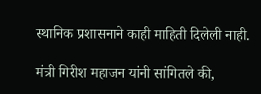स्थानिक प्रशासनाने काही माहिती दिलेली नाही.

मंत्री गिरीश महाजन यांनी सांगितले की,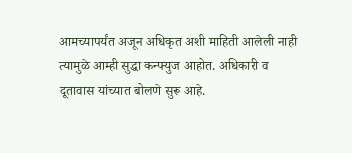आमच्यापर्यंत अजून अधिकृत अशी माहिती आलेली नाही त्यामुळे आम्ही सुद्धा कन्फ्युज आहोत. अधिकारी व दूतावास यांच्यात बोलणे सुरू आहे.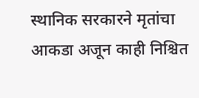स्थानिक सरकारने मृतांचा आकडा अजून काही निश्चित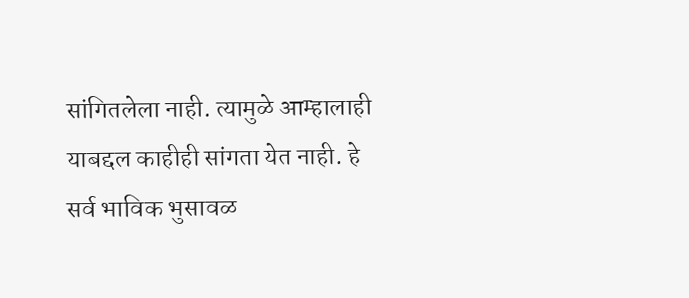सांगितलेला नाही. त्यामुळे आम्हालाही याबद्दल काहीही सांगता येत नाही. हे सर्व भाविक भुसावळ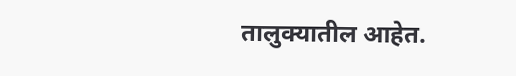तालुक्यातील आहेत.